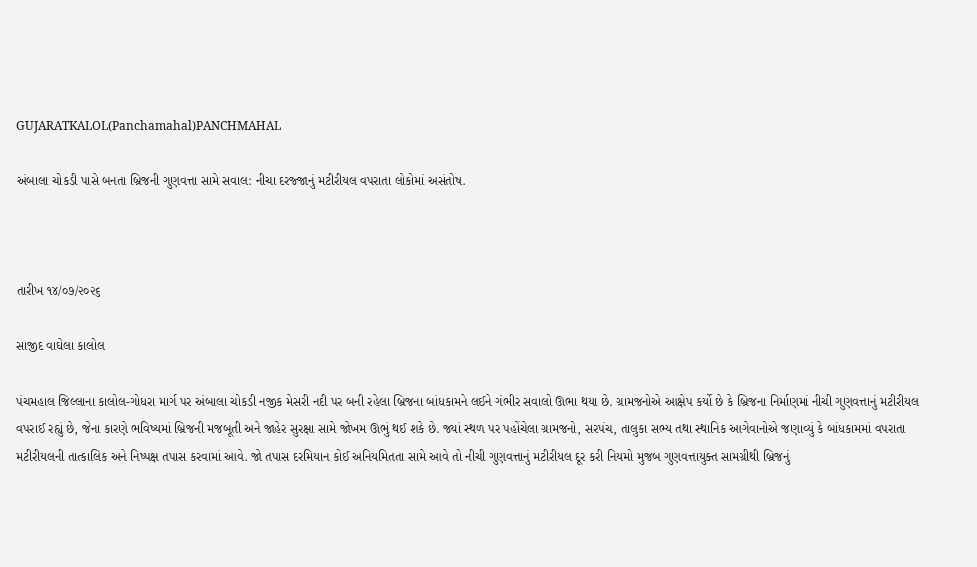GUJARATKALOL(Panchamahal)PANCHMAHAL

અંબાલા ચોકડી પાસે બનતા બ્રિજની ગુણવત્તા સામે સવાલ: નીચા દરજ્જાનું મટીરીયલ વપરાતા લોકોમાં અસંતોષ.



તારીખ ૧૪/૦૭/૨૦૨૬

સાજીદ વાઘેલા કાલોલ

પંચમહાલ જિલ્લાના કાલોલ-ગોધરા માર્ગ પર અંબાલા ચોકડી નજીક મેસરી નદી પર બની રહેલા બ્રિજના બાંધકામને લઈને ગંભીર સવાલો ઊભા થયા છે. ગ્રામજનોએ આક્ષેપ કર્યો છે કે બ્રિજના નિર્માણમાં નીચી ગુણવત્તાનું મટીરીયલ વપરાઈ રહ્યું છે, જેના કારણે ભવિષ્યમાં બ્રિજની મજબૂતી અને જાહેર સુરક્ષા સામે જોખમ ઊભું થઈ શકે છે. જ્યાં સ્થળ પર પહોંચેલા ગ્રામજનો, સરપંચ, તાલુકા સભ્ય તથા સ્થાનિક આગેવાનોએ જણાવ્યું કે બાંધકામમાં વપરાતા મટીરીયલની તાત્કાલિક અને નિષ્પક્ષ તપાસ કરવામાં આવે. જો તપાસ દરમિયાન કોઈ અનિયમિતતા સામે આવે તો નીચી ગુણવત્તાનું મટીરીયલ દૂર કરી નિયમો મુજબ ગુણવત્તાયુક્ત સામગ્રીથી બ્રિજનું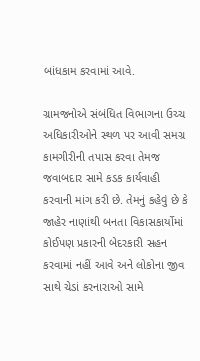બાંધકામ કરવામાં આવે.

ગ્રામજનોએ સંબંધિત વિભાગના ઉચ્ચ અધિકારીઓને સ્થળ પર આવી સમગ્ર કામગીરીની તપાસ કરવા તેમજ જવાબદાર સામે કડક કાર્યવાહી કરવાની માંગ કરી છે. તેમનું કહેવું છે કે જાહેર નાણાંથી બનતા વિકાસકાર્યોમાં કોઈપણ પ્રકારની બેદરકારી સહન કરવામાં નહીં આવે અને લોકોના જીવ સાથે ચેડાં કરનારાઓ સામે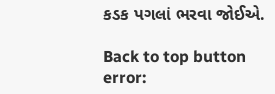કડક પગલાં ભરવા જોઈએ.

Back to top button
error: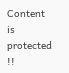Content is protected !!